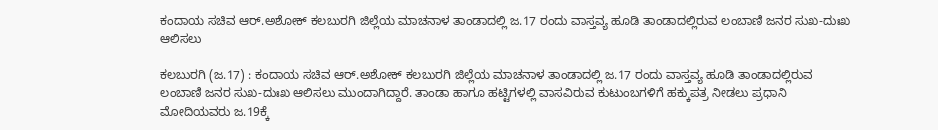ಕಂದಾಯ ಸಚಿವ ಆರ್‌.ಅಶೋಕ್‌ ಕಲಬುರಗಿ ಜಿಲ್ಲೆಯ ಮಾಚನಾಳ ತಾಂಡಾದಲ್ಲಿ ಜ.17 ರಂದು ವಾಸ್ತವ್ಯ ಹೂಡಿ ತಾಂಡಾದಲ್ಲಿರುವ ಲಂಬಾಣಿ ಜನರ ಸುಖ-ದುಃಖ ಆಲಿಸಲು

ಕಲಬುರಗಿ (ಜ.17) : ಕಂದಾಯ ಸಚಿವ ಆರ್‌.ಅಶೋಕ್‌ ಕಲಬುರಗಿ ಜಿಲ್ಲೆಯ ಮಾಚನಾಳ ತಾಂಡಾದಲ್ಲಿ ಜ.17 ರಂದು ವಾಸ್ತವ್ಯ ಹೂಡಿ ತಾಂಡಾದಲ್ಲಿರುವ ಲಂಬಾಣಿ ಜನರ ಸುಖ-ದುಃಖ ಆಲಿಸಲು ಮುಂದಾಗಿದ್ದಾರೆ. ತಾಂಡಾ ಹಾಗೂ ಹಟ್ಟಿಗಳಲ್ಲಿ ವಾಸವಿರುವ ಕುಟುಂಬಗಳಿಗೆ ಹಕ್ಕುಪತ್ರ ನೀಡಲು ಪ್ರಧಾನಿ ಮೋದಿಯವರು ಜ.19ಕ್ಕೆ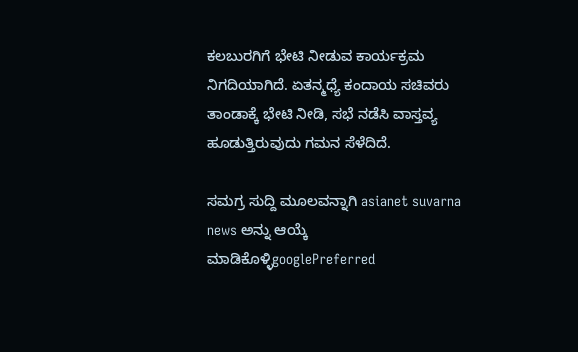ಕಲಬುರಗಿಗೆ ಭೇಟಿ ನೀಡುವ ಕಾರ್ಯಕ್ರಮ ನಿಗದಿಯಾಗಿದೆ. ಏತನ್ಮಧ್ಯೆ ಕಂದಾಯ ಸಚಿವರು ತಾಂಡಾಕ್ಕೆ ಭೇಟಿ ನೀಡಿ, ಸಭೆ ನಡೆಸಿ ವಾಸ್ತವ್ಯ ಹೂಡುತ್ತಿರುವುದು ಗಮನ ಸೆಳೆದಿದೆ.

ಸಮಗ್ರ ಸುದ್ದಿ ಮೂಲವನ್ನಾಗಿ asianet suvarna news ಅನ್ನು ಆಯ್ಕೆ ಮಾಡಿಕೊಳ್ಳಿgooglePreferred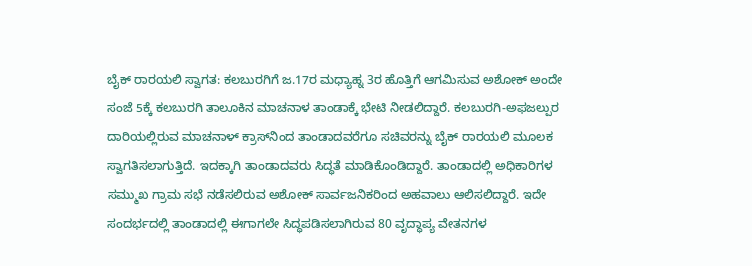ಬೈಕ್‌ ರಾರ‍ಯಲಿ ಸ್ವಾಗತ: ಕಲಬುರಗಿಗೆ ಜ.17ರ ಮಧ್ಯಾಹ್ನ 3ರ ಹೊತ್ತಿಗೆ ಆಗಮಿಸುವ ಅಶೋಕ್‌ ಅಂದೇ ಸಂಜೆ 5ಕ್ಕೆ ಕಲಬುರಗಿ ತಾಲೂಕಿನ ಮಾಚನಾಳ ತಾಂಡಾಕ್ಕೆ ಭೇಟಿ ನೀಡಲಿದ್ದಾರೆ. ಕಲಬುರಗಿ-ಅಫಜಲ್ಪುರ ದಾರಿಯಲ್ಲಿರುವ ಮಾಚನಾಳ್‌ ಕ್ರಾಸ್‌ನಿಂದ ತಾಂಡಾದವರೆಗೂ ಸಚಿವರನ್ನು ಬೈಕ್‌ ರಾರ‍ಯಲಿ ಮೂಲಕ ಸ್ವಾಗತಿಸಲಾಗುತ್ತಿದೆ. ಇದಕ್ಕಾಗಿ ತಾಂಡಾದವರು ಸಿದ್ಧತೆ ಮಾಡಿಕೊಂಡಿದ್ದಾರೆ. ತಾಂಡಾದಲ್ಲಿ ಅಧಿಕಾರಿಗಳ ಸಮ್ಮುಖ ಗ್ರಾಮ ಸಭೆ ನಡೆಸಲಿರುವ ಅಶೋಕ್‌ ಸಾರ್ವಜನಿಕರಿಂದ ಅಹವಾಲು ಆಲಿಸಲಿದ್ದಾರೆ. ಇದೇ ಸಂದರ್ಭದಲ್ಲಿ ತಾಂಡಾದಲ್ಲಿ ಈಗಾಗಲೇ ಸಿದ್ಧಪಡಿಸಲಾಗಿರುವ 80 ವೃದ್ಧಾಪ್ಯ ವೇತನಗಳ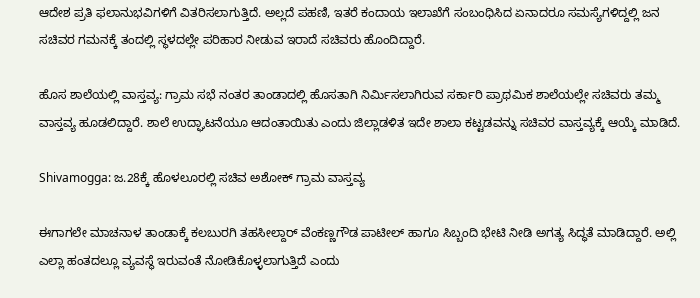ಆದೇಶ ಪ್ರತಿ ಫಲಾನುಭವಿಗಳಿಗೆ ವಿತರಿಸಲಾಗುತ್ತಿದೆ. ಅಲ್ಲದೆ ಪಹಣಿ, ಇತರೆ ಕಂದಾಯ ಇಲಾಖೆಗೆ ಸಂಬಂಧಿಸಿದ ಏನಾದರೂ ಸಮಸ್ಯೆಗಳಿದ್ದಲ್ಲಿ ಜನ ಸಚಿವರ ಗಮನಕ್ಕೆ ತಂದಲ್ಲಿ ಸ್ಥಳದಲ್ಲೇ ಪರಿಹಾರ ನೀಡುವ ಇರಾದೆ ಸಚಿವರು ಹೊಂದಿದ್ದಾರೆ.

ಹೊಸ ಶಾಲೆಯಲ್ಲಿ ವಾಸ್ತವ್ಯ: ಗ್ರಾಮ ಸಭೆ ನಂತರ ತಾಂಡಾದಲ್ಲಿ ಹೊಸತಾಗಿ ನಿರ್ಮಿಸಲಾಗಿರುವ ಸರ್ಕಾರಿ ಪ್ರಾಥಮಿಕ ಶಾಲೆಯಲ್ಲೇ ಸಚಿವರು ತಮ್ಮ ವಾಸ್ತವ್ಯ ಹೂಡಲಿದ್ದಾರೆ. ಶಾಲೆ ಉದ್ಘಾಟನೆಯೂ ಆದಂತಾಯಿತು ಎಂದು ಜಿಲ್ಲಾಡಳಿತ ಇದೇ ಶಾಲಾ ಕಟ್ಟಡವನ್ನು ಸಚಿವರ ವಾಸ್ತವ್ಯಕ್ಕೆ ಆಯ್ಕೆ ಮಾಡಿದೆ.

Shivamogga: ಜ.28ಕ್ಕೆ ಹೊಳಲೂರಲ್ಲಿ ಸಚಿವ ಅಶೋಕ್‌ ಗ್ರಾಮ ವಾಸ್ತವ್ಯ

ಈಗಾಗಲೇ ಮಾಚನಾಳ ತಾಂಡಾಕ್ಕೆ ಕಲಬುರಗಿ ತಹಸೀಲ್ದಾರ್‌ ವೆಂಕಣ್ಣಗೌಡ ಪಾಟೀಲ್‌ ಹಾಗೂ ಸಿಬ್ಬಂದಿ ಭೇಟಿ ನೀಡಿ ಅಗತ್ಯ ಸಿದ್ಧತೆ ಮಾಡಿದ್ದಾರೆ. ಅಲ್ಲಿ ಎಲ್ಲಾ ಹಂತದಲ್ಲೂ ವ್ಯವಸ್ಥೆ ಇರುವಂತೆ ನೋಡಿಕೊಳ್ಳಲಾಗುತ್ತಿದೆ ಎಂದು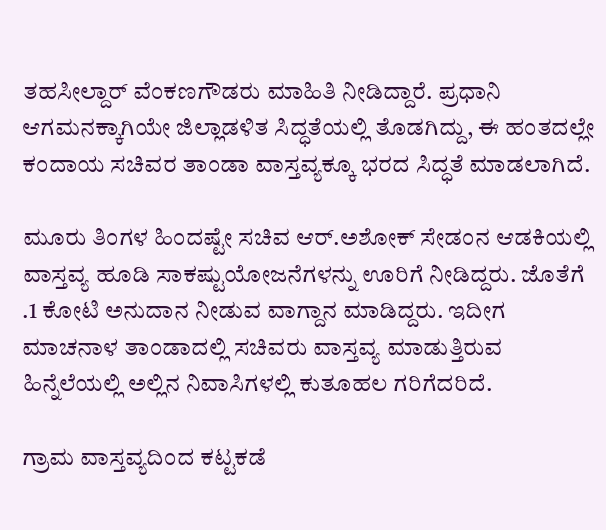ತಹಸೀಲ್ದಾರ್‌ ವೆಂಕಣಗೌಡರು ಮಾಹಿತಿ ನೀಡಿದ್ದಾರೆ. ಪ್ರಧಾನಿ ಆಗಮನಕ್ಕಾಗಿಯೇ ಜಿಲ್ಲಾಡಳಿತ ಸಿದ್ಧತೆಯಲ್ಲಿ ತೊಡಗಿದ್ದು, ಈ ಹಂತದಲ್ಲೇ ಕಂದಾಯ ಸಚಿವರ ತಾಂಡಾ ವಾಸ್ತವ್ಯಕ್ಕೂ ಭರದ ಸಿದ್ಧತೆ ಮಾಡಲಾಗಿದೆ.

ಮೂರು ತಿಂಗಳ ಹಿಂದಷ್ಟೇ ಸಚಿವ ಆರ್‌.ಅಶೋಕ್‌ ಸೇಡಂನ ಆಡಕಿಯಲ್ಲಿ ವಾಸ್ತವ್ಯ ಹೂಡಿ ಸಾಕಷ್ಟುಯೋಜನೆಗಳನ್ನು ಊರಿಗೆ ನೀಡಿದ್ದರು. ಜೊತೆಗೆ .1 ಕೋಟಿ ಅನುದಾನ ನೀಡುವ ವಾಗ್ದಾನ ಮಾಡಿದ್ದರು. ಇದೀಗ ಮಾಚನಾಳ ತಾಂಡಾದಲ್ಲಿ ಸಚಿವರು ವಾಸ್ತವ್ಯ ಮಾಡುತ್ತಿರುವ ಹಿನ್ನೆಲೆಯಲ್ಲಿ ಅಲ್ಲಿನ ನಿವಾಸಿಗಳಲ್ಲಿ ಕುತೂಹಲ ಗರಿಗೆದರಿದೆ.

ಗ್ರಾಮ ವಾಸ್ತವ್ಯದಿಂದ ಕಟ್ಟಕಡೆ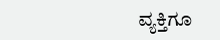ವ್ಯಕ್ತಿಗೂ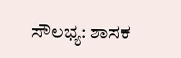ಸೌಲಭ್ಯ: ಶಾಸಕ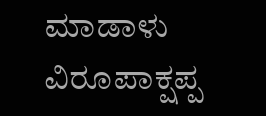ಮಾಡಾಳು ವಿರೂಪಾಕ್ಷಪ್ಪ